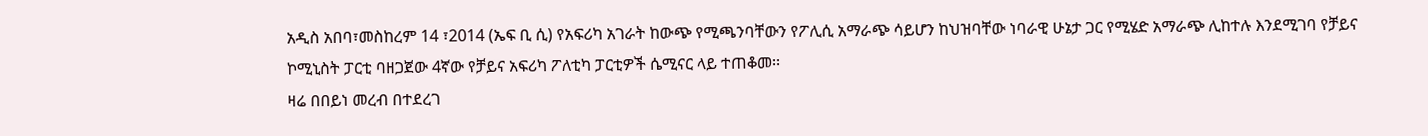አዲስ አበባ፣መስከረም 14 ፣2014 (ኤፍ ቢ ሲ) የአፍሪካ አገራት ከውጭ የሚጫንባቸውን የፖሊሲ አማራጭ ሳይሆን ከህዝባቸው ነባራዊ ሁኔታ ጋር የሚሄድ አማራጭ ሊከተሉ እንደሚገባ የቻይና ኮሚኒስት ፓርቲ ባዘጋጀው 4ኛው የቻይና አፍሪካ ፖለቲካ ፓርቲዎች ሴሚናር ላይ ተጠቆመ፡፡
ዛሬ በበይነ መረብ በተደረገ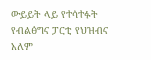ውይይት ላይ የተሳተፉት የብልፅግና ፓርቲ የህዝብና አለም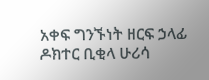አቀፍ ግንኙነት ዘርፍ ኃላፊ ዶክተር ቢቂላ ሁሪሳ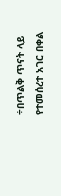÷በጥልቅ ጥናት ላይ የተመሰረተ አገር በቀል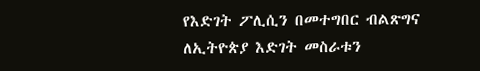የእድገት ፖሊሲን በመተግበር ብልጽግና ለኢትዮጵያ እድገት መስራቱን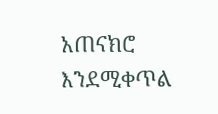አጠናክሮ እንደሚቀጥል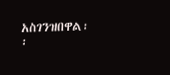አስገንዝበዋል፡፡